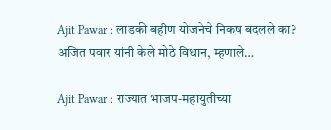Ajit Pawar : लाडकी बहीण योजनेचे निकष बदलले का? अजित पवार यांनी केले मोठे विधान, म्हणाले…

Ajit Pawar : राज्यात भाजप-महायुतीच्या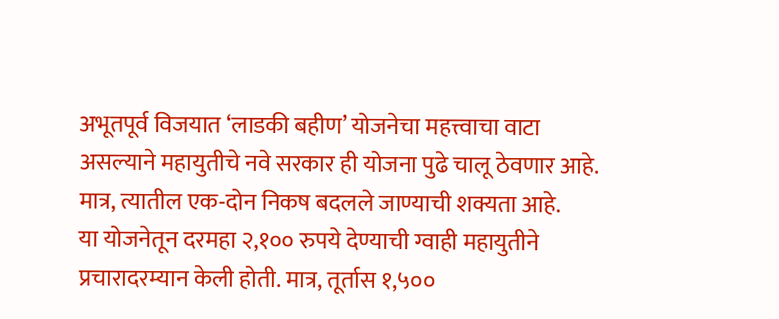अभूतपूर्व विजयात ‘लाडकी बहीण’ योजनेचा महत्त्वाचा वाटा असल्याने महायुतीचे नवे सरकार ही योजना पुढे चालू ठेवणार आहे. मात्र, त्यातील एक-दोन निकष बदलले जाण्याची शक्यता आहे.
या योजनेतून दरमहा २,१०० रुपये देण्याची ग्वाही महायुतीने प्रचारादरम्यान केली होती. मात्र, तूर्तास १,५००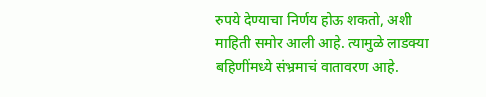रुपये देण्याचा निर्णय होऊ शकतो, अशी माहिती समोर आली आहे. त्यामुळे लाडक्या बहिणींमध्ये संभ्रमाचं वातावरण आहे.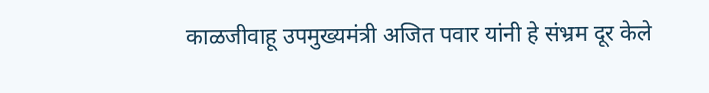काळजीवाहू उपमुख्यमंत्री अजित पवार यांनी हे संभ्रम दूर केले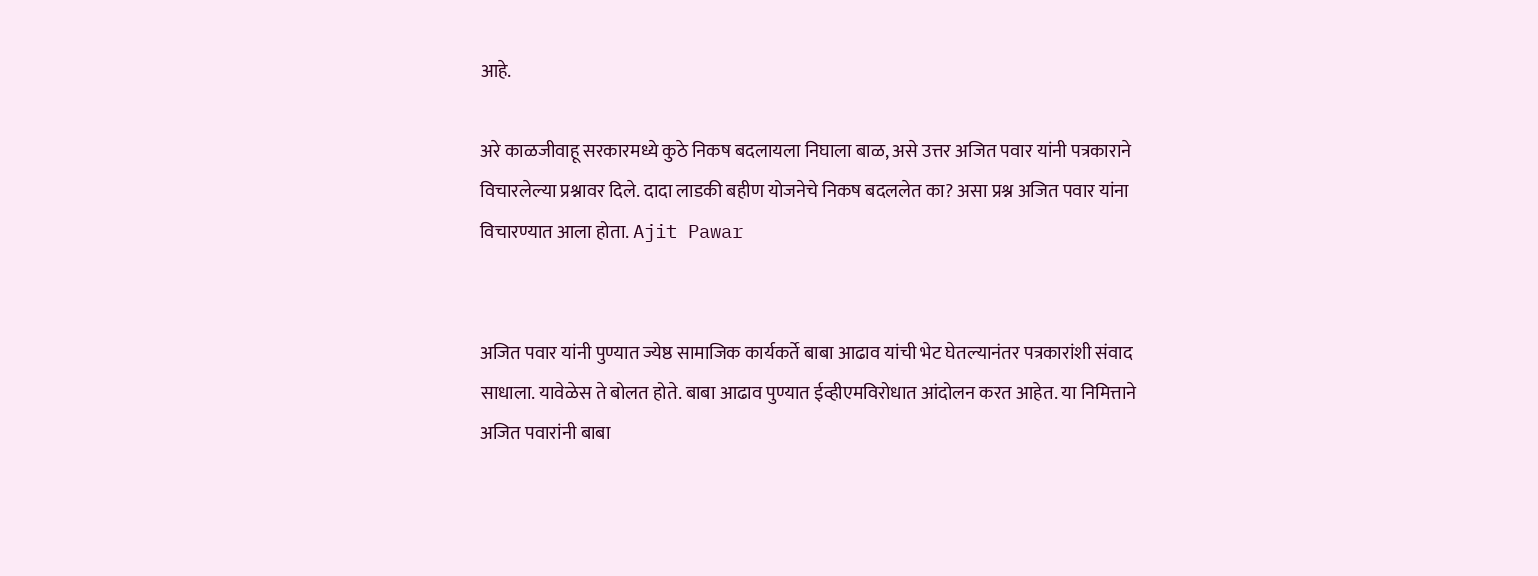आहे.

अरे काळजीवाहू सरकारमध्ये कुठे निकष बदलायला निघाला बाळ, असे उत्तर अजित पवार यांनी पत्रकाराने विचारलेल्या प्रश्नावर दिले. दादा लाडकी बहीण योजनेचे निकष बदललेत का? असा प्रश्न अजित पवार यांना विचारण्यात आला होता. Ajit Pawar


अजित पवार यांनी पुण्यात ज्येष्ठ सामाजिक कार्यकर्ते बाबा आढाव यांची भेट घेतल्यानंतर पत्रकारांशी संवाद साधाला. यावेळेस ते बोलत होते. बाबा आढाव पुण्यात ईव्हीएमविरोधात आंदोलन करत आहेत. या निमित्ताने अजित पवारांनी बाबा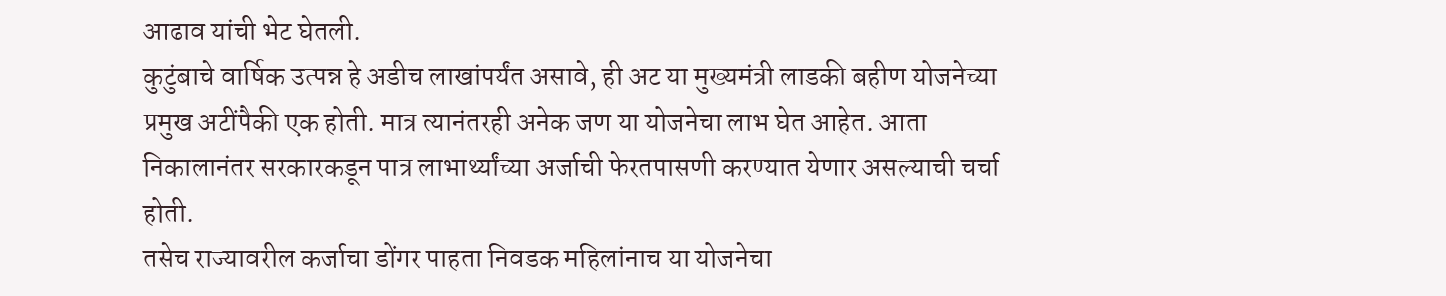आढाव यांची भेट घेतली.
कुटुंबाचे वार्षिक उत्पन्न हे अडीच लाखांपर्यंत असावे, ही अट या मुख्यमंत्री लाडकी बहीण योजनेच्या प्रमुख अटींपैकी एक होती. मात्र त्यानंतरही अनेक जण या योजनेचा लाभ घेत आहेत. आता निकालानंतर सरकारकडून पात्र लाभार्थ्यांच्या अर्जाची फेरतपासणी करण्यात येणार असल्याची चर्चा होती.
तसेच राज्यावरील कर्जाचा डोंगर पाहता निवडक महिलांनाच या योजनेचा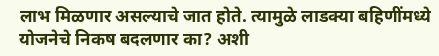लाभ मिळणार असल्याचे जात होते. त्यामुळे लाडक्या बहिणींमध्ये योजनेचे निकष बदलणार का? अशी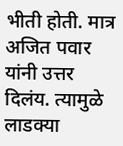भीती होती. मात्र अजित पवार यांनी उत्तर दिलंय. त्यामुळे लाडक्या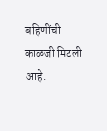बहिणींची काळजी मिटली आहे.